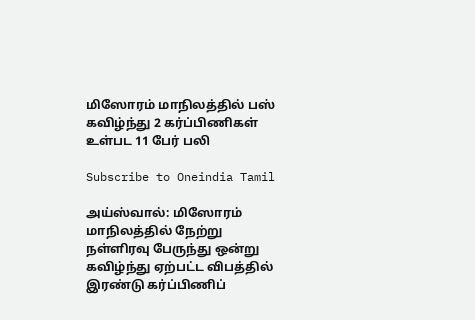மிஸோரம் மாநிலத்தில் பஸ் கவிழ்ந்து 2 கர்ப்பிணிகள் உள்பட 11 பேர் பலி

Subscribe to Oneindia Tamil

அய்ஸ்வால்: மிஸோரம் மாநிலத்தில் நேற்று நள்ளிரவு பேருந்து ஒன்று கவிழ்ந்து ஏற்பட்ட விபத்தில் இரண்டு கர்ப்பிணிப்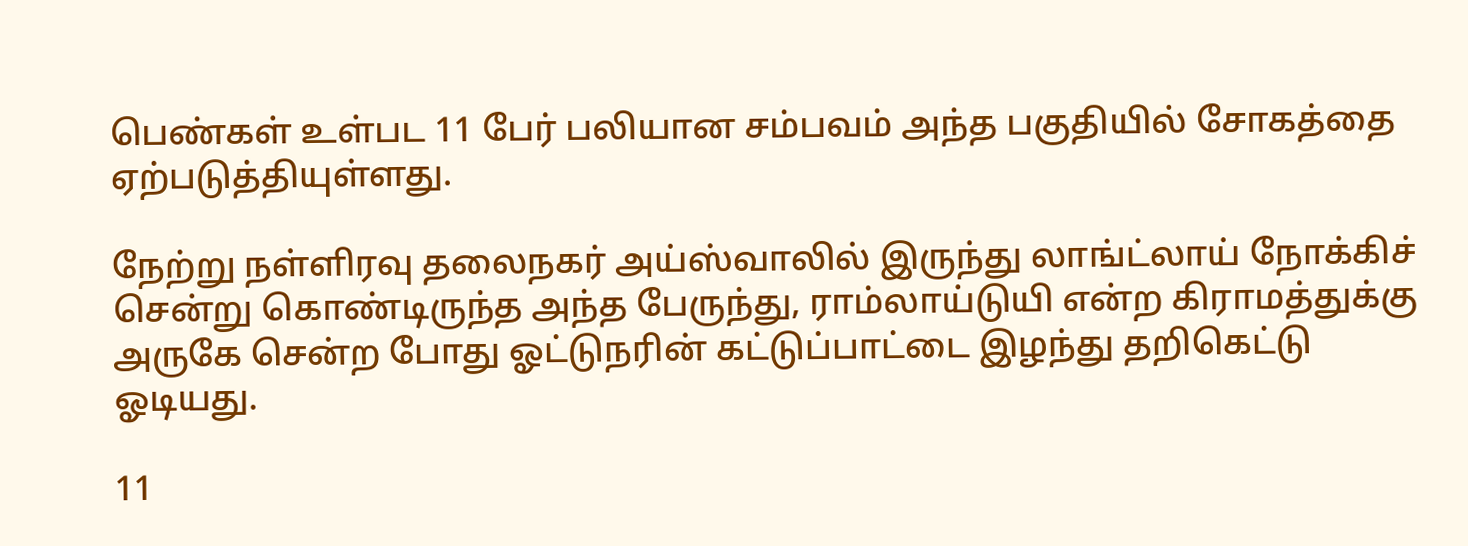பெண்கள் உள்பட 11 பேர் பலியான சம்பவம் அந்த பகுதியில் சோகத்தை ஏற்படுத்தியுள்ளது.

நேற்று நள்ளிரவு தலைநகர் அய்ஸ்வாலில் இருந்து லாங்ட்லாய் நோக்கிச் சென்று கொண்டிருந்த அந்த பேருந்து, ராம்லாய்டுயி என்ற கிராமத்துக்கு அருகே சென்ற போது ஓட்டுநரின் கட்டுப்பாட்டை இழந்து தறிகெட்டு ஓடியது.

11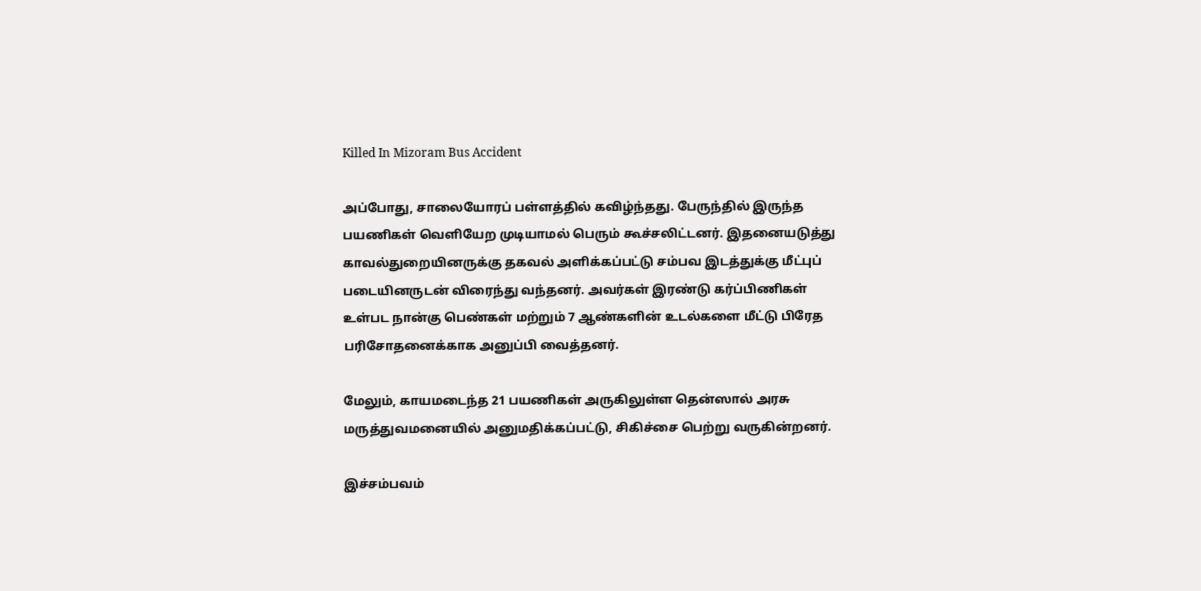Killed In Mizoram Bus Accident

அப்போது, சாலையோரப் பள்ளத்தில் கவிழ்ந்தது. பேருந்தில் இருந்த பயணிகள் வெளியேற முடியாமல் பெரும் கூச்சலிட்டனர். இதனையடுத்து காவல்துறையினருக்கு தகவல் அளிக்கப்பட்டு சம்பவ இடத்துக்கு மீட்புப் படையினருடன் விரைந்து வந்தனர். அவர்கள் இரண்டு கர்ப்பிணிகள் உள்பட நான்கு பெண்கள் மற்றும் 7 ஆண்களின் உடல்களை மீட்டு பிரேத பரிசோதனைக்காக அனுப்பி வைத்தனர்.

மேலும், காயமடைந்த 21 பயணிகள் அருகிலுள்ள தென்ஸால் அரசு மருத்துவமனையில் அனுமதிக்கப்பட்டு, சிகிச்சை பெற்று வருகின்றனர்.

இச்சம்பவம்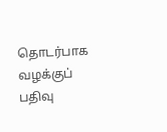தொடர்பாக வழக்குப் பதிவு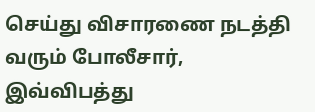செய்து விசாரணை நடத்தி வரும் போலீசார், இவ்விபத்து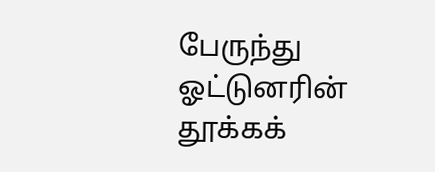பேருந்து ஓட்டுனரின் தூக்கக்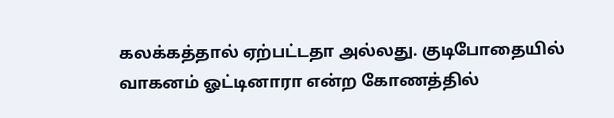கலக்கத்தால் ஏற்பட்டதா அல்லது. குடிபோதையில் வாகனம் ஓட்டினாரா என்ற கோணத்தில்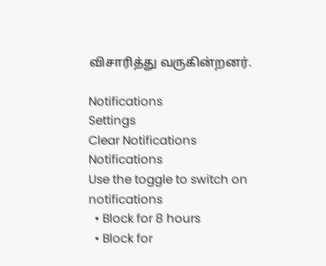விசாரித்து வருகின்றனர்.

Notifications
Settings
Clear Notifications
Notifications
Use the toggle to switch on notifications
  • Block for 8 hours
  • Block for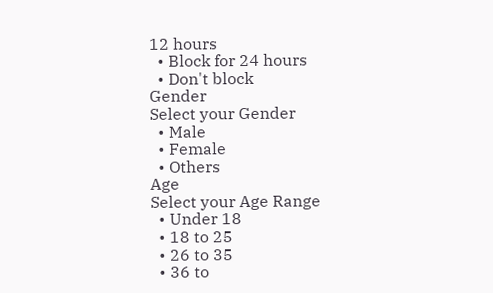12 hours
  • Block for 24 hours
  • Don't block
Gender
Select your Gender
  • Male
  • Female
  • Others
Age
Select your Age Range
  • Under 18
  • 18 to 25
  • 26 to 35
  • 36 to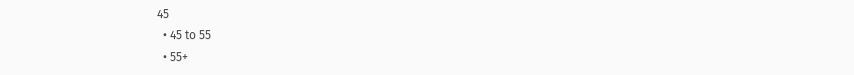45
  • 45 to 55
  • 55+